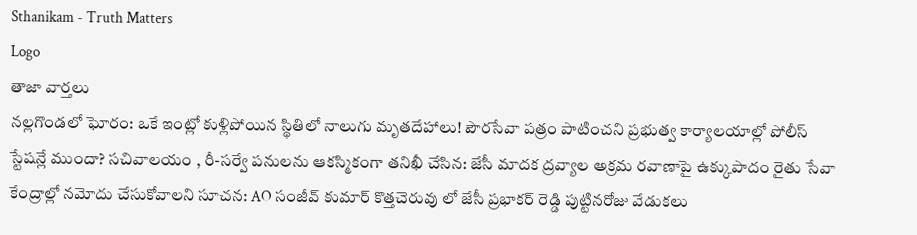Sthanikam - Truth Matters
Logo
తాజా వార్తలు
నల్లగొండలో ఘోరం: ఒకే ఇంట్లో కుళ్లిపోయిన స్థితిలో నాలుగు మృతదేహాలు! పౌరసేవా పత్రం పాటించని ప్రభుత్వ కార్యాలయాల్లో పోలీస్ స్టేషన్లే ముందా? సచివాలయం , రీ-సర్వే పనులను ఆకస్మికంగా తనిఖీ చేసిన: జేసీ మాదక ద్రవ్యాల అక్రమ రవాణాపై ఉక్కుపాదం రైతు సేవా కేంద్రాల్లో నమోదు చేసుకోవాలని సూచన: AO సంజీవ్ కుమార్ కొత్తచెరువు లో జేసీ ప్రభాకర్ రెడ్డి పుట్టినరోజు వేడుకలు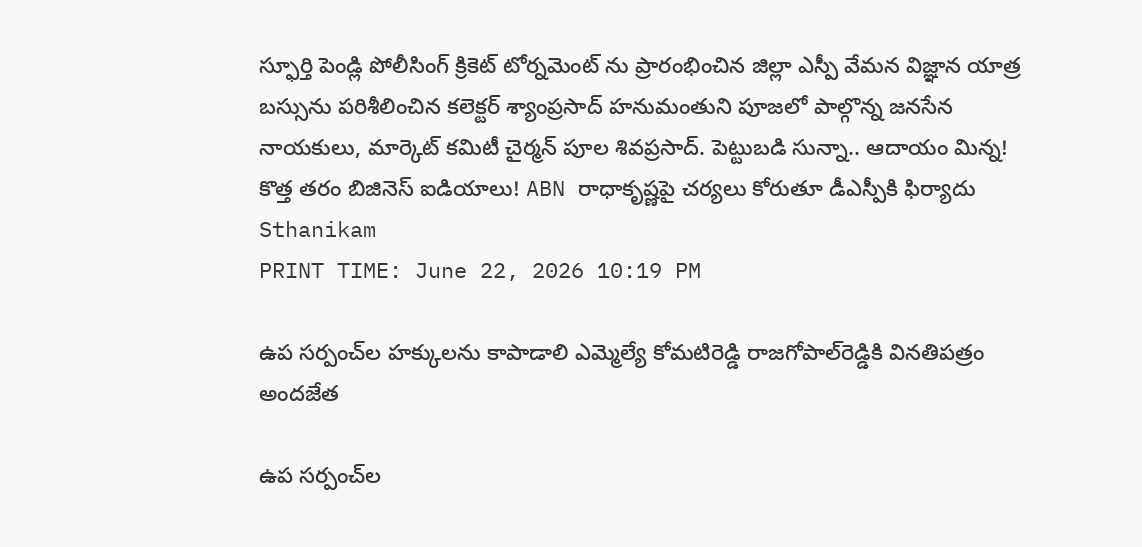స్ఫూర్తి పెండ్లి పోలీసింగ్ క్రికెట్ టోర్నమెంట్ ను ప్రారంభించిన జిల్లా ఎస్పీ వేమన విజ్ఞాన యాత్ర బస్సును పరిశీలించిన కలెక్టర్ శ్యాంప్రసాద్ హనుమంతుని పూజలో పాల్గొన్న జనసేన నాయకులు, మార్కెట్ కమిటీ చైర్మన్ పూల శివప్రసాద్. పెట్టుబడి సున్నా.. ఆదాయం మిన్న! కొత్త తరం బిజినెస్ ఐడియాలు! ABN రాధాకృష్ణపై చర్యలు కోరుతూ డీఎస్పీకి ఫిర్యాదు
Sthanikam
PRINT TIME: June 22, 2026 10:19 PM

ఉప సర్పంచ్‌ల హక్కులను కాపాడాలి ఎమ్మెల్యే కోమటిరెడ్డి రాజగోపాల్‌రెడ్డికి వినతిపత్రం అందజేత

ఉప సర్పంచ్‌ల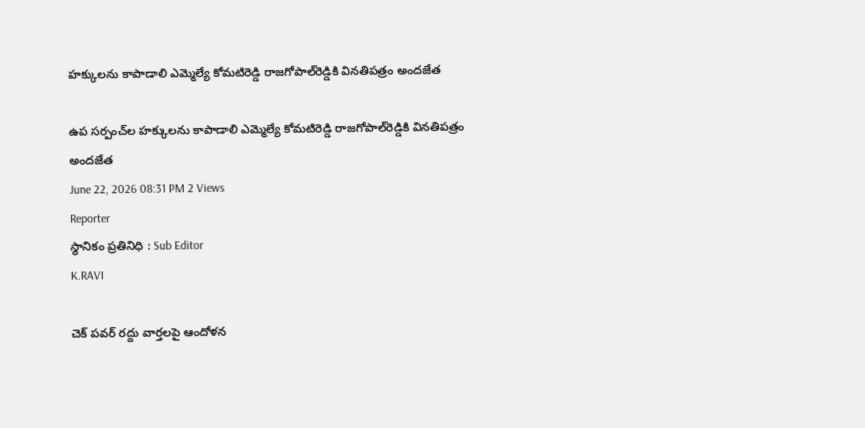హక్కులను కాపాడాలి ఎమ్మెల్యే కోమటిరెడ్డి రాజగోపాల్‌రెడ్డికి వినతిపత్రం అందజేత

ఉప సర్పంచ్‌ల హక్కులను కాపాడాలి ఎమ్మెల్యే కోమటిరెడ్డి రాజగోపాల్‌రెడ్డికి వినతిపత్రం అందజేత
June 22, 2026 08:31 PM 2 Views
Reporter
స్థానికం ప్రతినిధి : Sub Editor
K.RAVI

చెక్ పవర్ రద్దు వార్తలపై ఆందోళన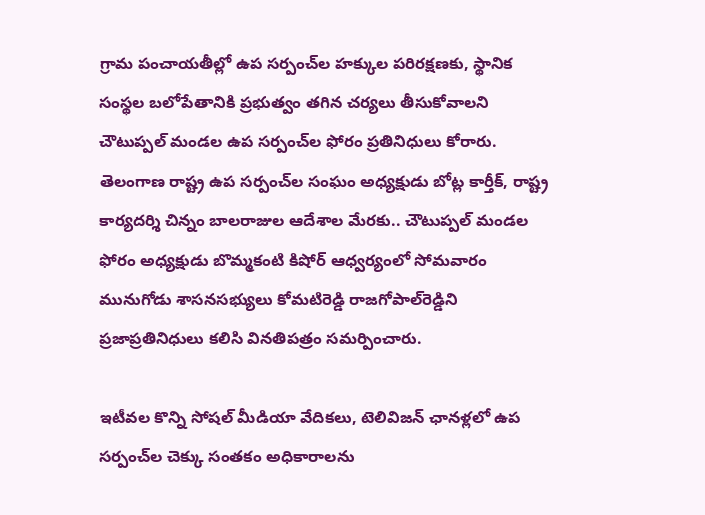గ్రామ పంచాయతీల్లో ఉప సర్పంచ్‌ల హక్కుల పరిరక్షణకు, స్థానిక సంస్థల బలోపేతానికి ప్రభుత్వం తగిన చర్యలు తీసుకోవాలని చౌటుప్పల్ మండల ఉప సర్పంచ్‌ల ఫోరం ప్రతినిధులు కోరారు. తెలంగాణ రాష్ట్ర ఉప సర్పంచ్‌ల సంఘం అధ్యక్షుడు బోట్ల కార్తీక్, రాష్ట్ర కార్యదర్శి చిన్నం బాలరాజుల ఆదేశాల మేరకు.. చౌటుప్పల్ మండల ఫోరం అధ్యక్షుడు బొమ్మకంటి కిషోర్ ఆధ్వర్యంలో సోమవారం మునుగోడు శాసనసభ్యులు కోమటిరెడ్డి రాజగోపాల్‌రెడ్డిని ప్రజాప్రతినిధులు కలిసి వినతిపత్రం సమర్పించారు.

ఇటీవల కొన్ని సోషల్ మీడియా వేదికలు, టెలివిజన్ ఛానళ్లలో ఉప సర్పంచ్‌ల చెక్కు సంతకం అధికారాలను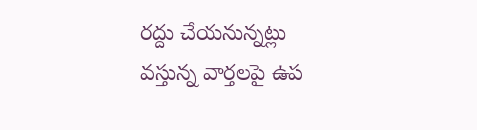రద్దు చేయనున్నట్లు వస్తున్న వార్తలపై ఉప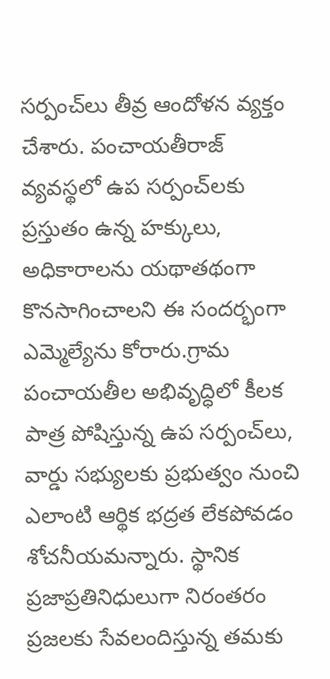సర్పంచ్‌లు తీవ్ర ఆందోళన వ్యక్తం చేశారు. పంచాయతీరాజ్ వ్యవస్థలో ఉప సర్పంచ్‌లకు ప్రస్తుతం ఉన్న హక్కులు, అధికారాలను యథాతథంగా కొనసాగించాలని ఈ సందర్భంగా ఎమ్మెల్యేను కోరారు.గ్రామ పంచాయతీల అభివృద్ధిలో కీలక పాత్ర పోషిస్తున్న ఉప సర్పంచ్‌లు, వార్డు సభ్యులకు ప్రభుత్వం నుంచి ఎలాంటి ఆర్థిక భద్రత లేకపోవడం శోచనీయమన్నారు. స్థానిక ప్రజాప్రతినిధులుగా నిరంతరం ప్రజలకు సేవలందిస్తున్న తమకు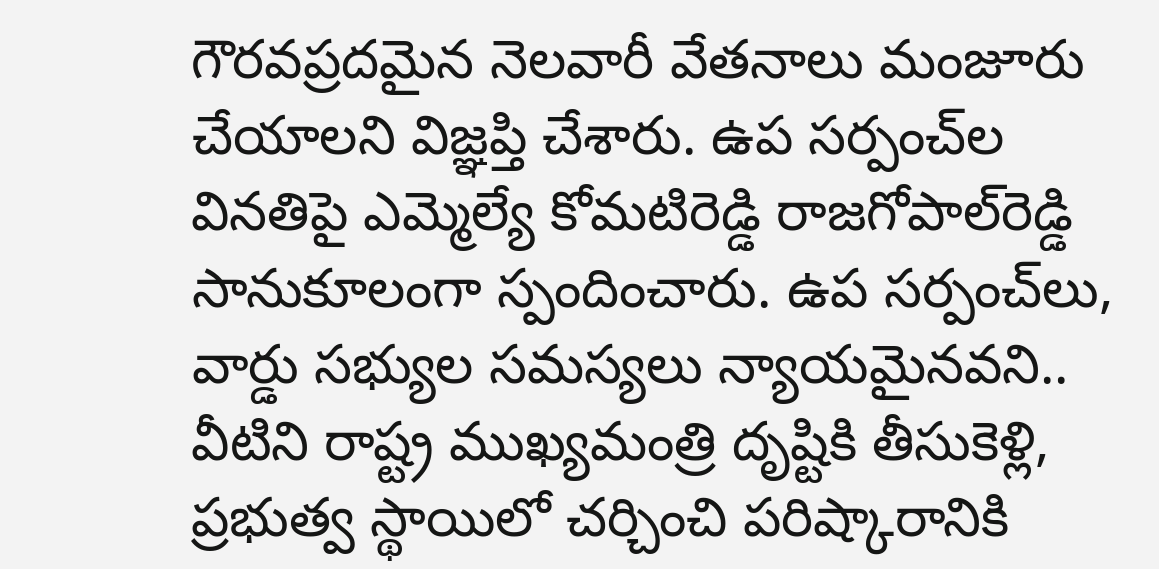గౌరవప్రదమైన నెలవారీ వేతనాలు మంజూరు చేయాలని విజ్ఞప్తి చేశారు. ఉప సర్పంచ్‌ల వినతిపై ఎమ్మెల్యే కోమటిరెడ్డి రాజగోపాల్‌రెడ్డి సానుకూలంగా స్పందించారు. ఉప సర్పంచ్‌లు, వార్డు సభ్యుల సమస్యలు న్యాయమైనవని.. వీటిని రాష్ట్ర ముఖ్యమంత్రి దృష్టికి తీసుకెళ్లి, ప్రభుత్వ స్థాయిలో చర్చించి పరిష్కారానికి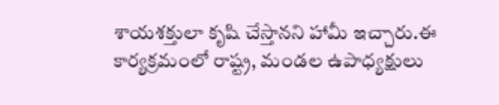శాయశక్తులా కృషి చేస్తానని హామీ ఇచ్చారు.ఈ కార్యక్రమంలో రాష్ట్ర, మండల ఉపాధ్యక్షులు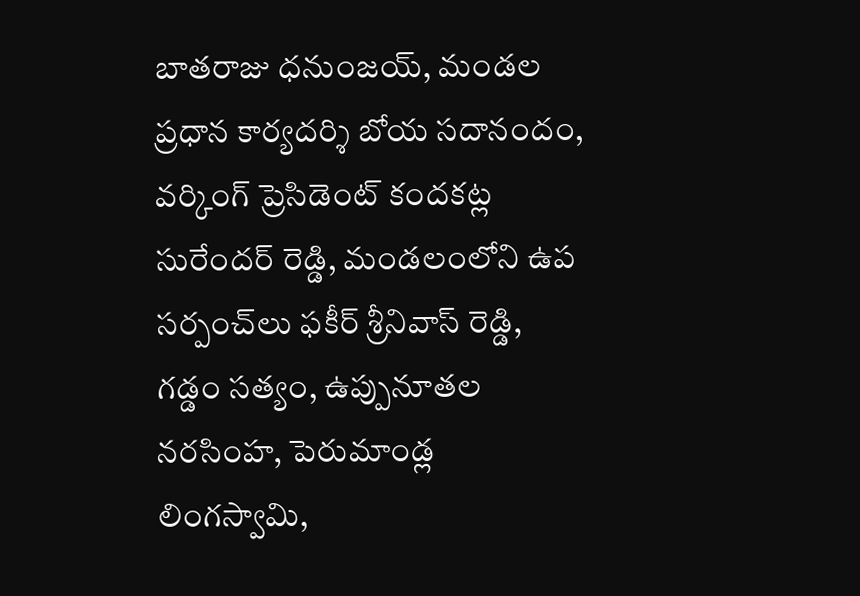బాతరాజు ధనుంజయ్, మండల ప్రధాన కార్యదర్శి బోయ సదానందం, వర్కింగ్ ప్రెసిడెంట్ కందకట్ల సురేందర్ రెడ్డి, మండలంలోని ఉప సర్పంచ్‌లు ఫకీర్ శ్రీనివాస్ రెడ్డి, గడ్డం సత్యం, ఉప్పునూతల నరసింహ, పెరుమాండ్ల లింగస్వామి,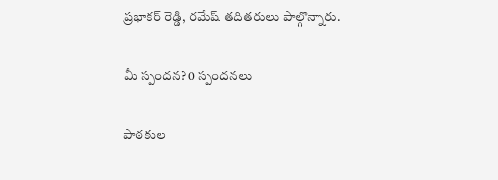ప్రభాకర్ రెడ్డి, రమేష్ తదితరులు పాల్గొన్నారు.

మీ స్పందన? 0 స్పందనలు

పాఠకుల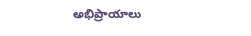అభిప్రాయాలు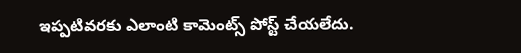ఇప్పటివరకు ఎలాంటి కామెంట్స్ పోస్ట్ చేయలేదు.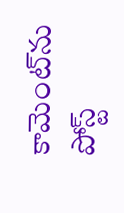కామెంట్‌ను పోస్ట్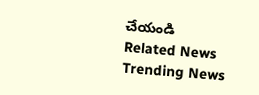చేయండి
Related News
Trending News